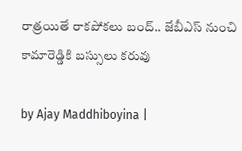రాత్రయితే రాకపోకలు బంద్.. జేబీఎస్ నుంచి కామారెడ్డికి బస్సులు కరువు

by Ajay Maddhiboyina |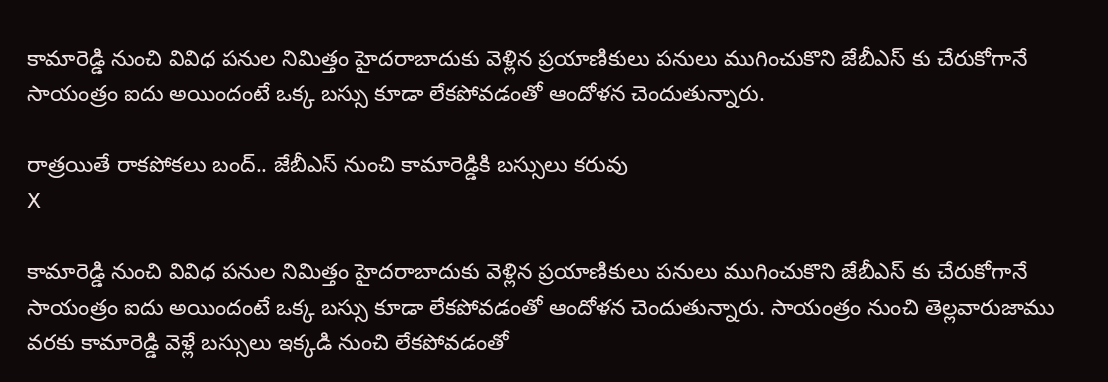కామారెడ్డి నుంచి వివిధ పనుల నిమిత్తం హైదరాబాదుకు వెళ్లిన ప్రయాణికులు పనులు ముగించుకొని జేబీఎస్ కు చేరుకోగానే సాయంత్రం ఐదు అయిందంటే ఒక్క బస్సు కూడా లేకపోవడంతో ఆందోళన చెందుతున్నారు.

రాత్రయితే రాకపోకలు బంద్.. జేబీఎస్ నుంచి కామారెడ్డికి బస్సులు కరువు
X

కామారెడ్డి నుంచి వివిధ పనుల నిమిత్తం హైదరాబాదుకు వెళ్లిన ప్రయాణికులు పనులు ముగించుకొని జేబీఎస్ కు చేరుకోగానే సాయంత్రం ఐదు అయిందంటే ఒక్క బస్సు కూడా లేకపోవడంతో ఆందోళన చెందుతున్నారు. సాయంత్రం నుంచి తెల్లవారుజాము వరకు కామారెడ్డి వెళ్లే బస్సులు ఇక్కడి నుంచి లేకపోవడంతో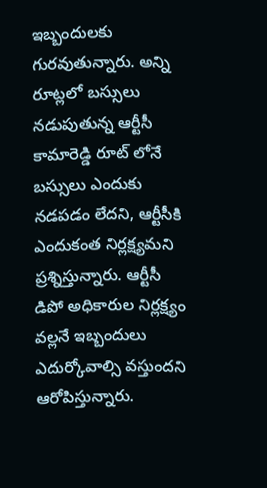ఇబ్బందులకు గురవుతున్నారు. అన్ని రూట్లలో బస్సులు నడుపుతున్న ఆర్టీసీ కామారెడ్డి రూట్ లోనే బస్సులు ఎందుకు నడపడం లేదని, ఆర్టీసీకి ఎందుకంత నిర్లక్ష్యమని ప్రశ్నిస్తున్నారు. ఆర్టీసీ డిపో అధికారుల నిర్లక్ష్యం వల్లనే ఇబ్బందులు ఎదుర్కోవాల్సి వస్తుందని ఆరోపిస్తున్నారు.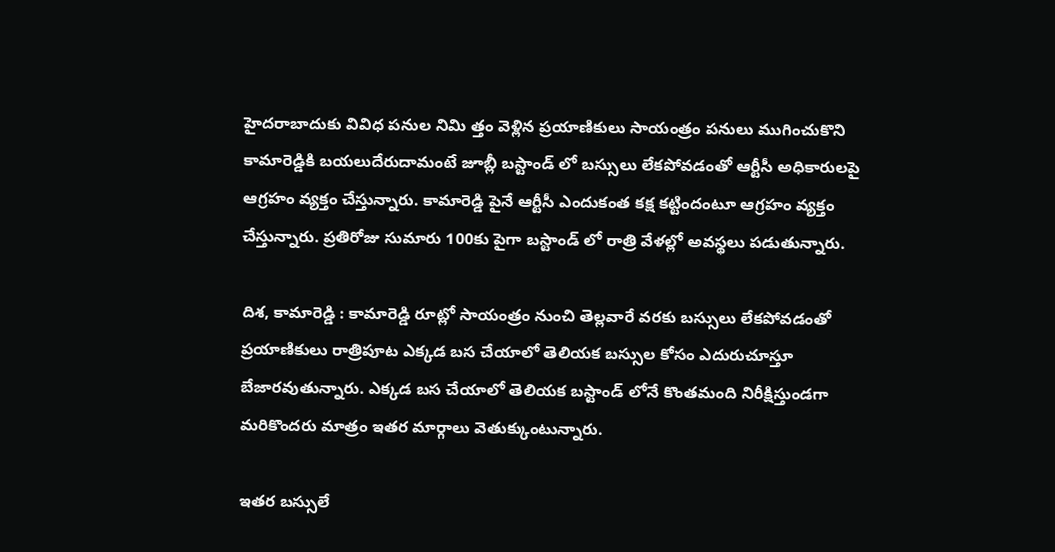హైదరాబాదుకు వివిధ పనుల నిమి త్తం వెళ్లిన ప్రయాణికులు సాయంత్రం పనులు ముగించుకొని కామారెడ్డికి బయలుదేరుదామంటే జూబ్లీ బస్టాండ్ లో బస్సులు లేకపోవడంతో ఆర్టీసీ అధికారులపై ఆగ్రహం వ్యక్తం చేస్తున్నారు. కామారెడ్డి పైనే ఆర్టీసీ ఎందుకంత కక్ష కట్టిందంటూ ఆగ్రహం వ్యక్తం చేస్తున్నారు. ప్రతిరోజు సుమారు 100కు పైగా బస్టాండ్ లో రాత్రి వేళల్లో అవస్థలు పడుతున్నారు.

దిశ, కామారెడ్డి : కామారెడ్డి రూట్లో సాయంత్రం నుంచి తెల్లవారే వరకు బస్సులు లేకపోవడంతో ప్రయాణికులు రాత్రిపూట ఎక్కడ బస చేయాలో తెలియక బస్సుల కోసం ఎదురుచూస్తూ బేజారవుతున్నారు. ఎక్కడ బస చేయాలో తెలియక బస్టాండ్ లోనే కొంతమంది నిరీక్షిస్తుండగా మరికొందరు మాత్రం ఇతర మార్గాలు వెతుక్కుంటున్నారు.

ఇతర బస్సులే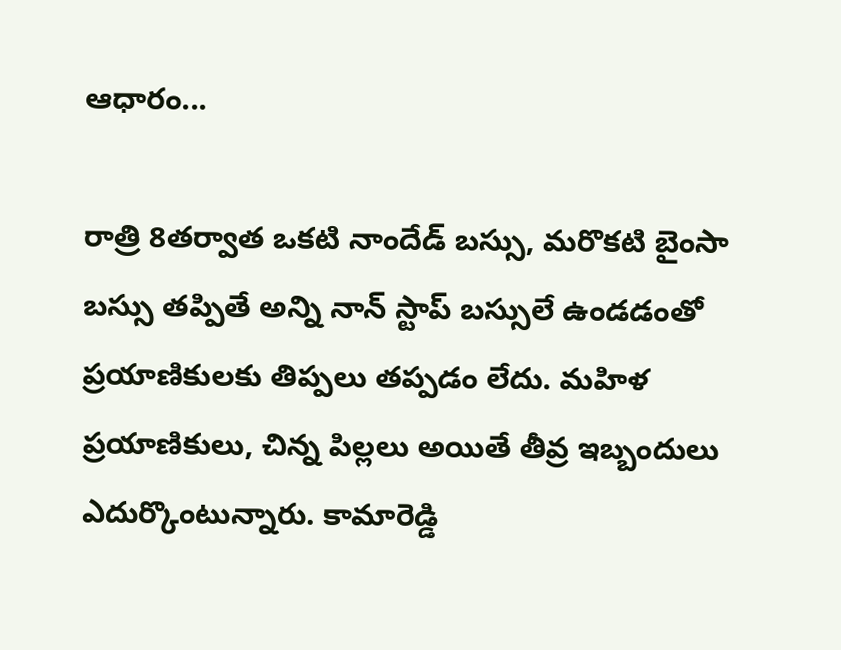ఆధారం...

రాత్రి 8తర్వాత ఒకటి నాందేడ్ బస్సు, మరొకటి బైంసా బస్సు తప్పితే అన్ని నాన్ స్టాప్ బస్సులే ఉండడంతో ప్రయాణికులకు తిప్పలు తప్పడం లేదు. మహిళ ప్రయాణికులు, చిన్న పిల్లలు అయితే తీవ్ర ఇబ్బందులు ఎదుర్కొంటున్నారు. కామారెడ్డి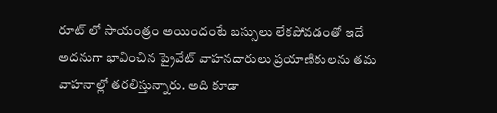రూట్ లో సాయంత్రం అయిందంటే బస్సులు లేకపోవడంతో ఇదే అదనుగా భావించిన ప్రైవేట్ వాహనదారులు ప్రయాణికులను తమ వాహనాల్లో తరలిస్తున్నారు. అది కూడా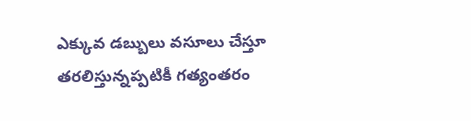ఎక్కువ డబ్బులు వసూలు చేస్తూ తరలిస్తున్నప్పటికీ గత్యంతరం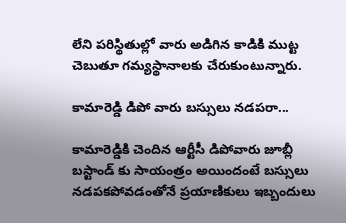లేని పరిస్థితుల్లో వారు అడిగిన కాడికి ముట్ట చెబుతూ గమ్యస్థానాలకు చేరుకుంటున్నారు.

కామారెడ్డి డిపో వారు బస్సులు నడపరా...

కామారెడ్డికి చెందిన ఆర్టీసీ డిపోవారు జూబ్లీ బస్టాండ్ కు సాయంత్రం అయిందంటే బస్సులు నడపకపోవడంతోనే ప్రయాణికులు ఇబ్బందులు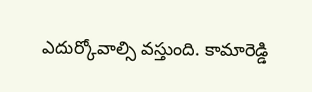ఎదుర్కోవాల్సి వస్తుంది. కామారెడ్డి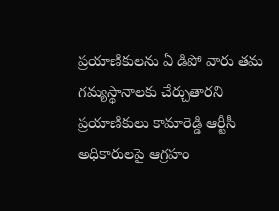ప్రయాణికులను ఏ డిపో వారు తమ గమ్యస్థానాలకు చేర్చుతారని ప్రయాణికులు కామారెడ్డి ఆర్టీసీ అధికారులపై ఆగ్రహం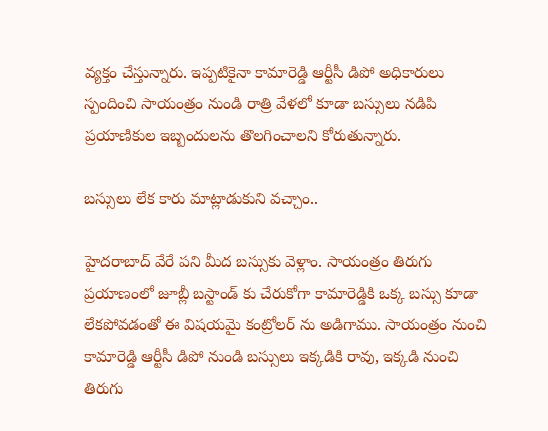వ్యక్తం చేస్తున్నారు. ఇప్పటికైనా కామారెడ్డి ఆర్టీసీ డిపో అధికారులు స్పందించి సాయంత్రం నుండి రాత్రి వేళలో కూడా బస్సులు నడిపి ప్రయాణికుల ఇబ్బందులను తొలగించాలని కోరుతున్నారు.

బస్సులు లేక కారు మాట్లాడుకుని వచ్చాం..

హైదరాబాద్ వేరే పని మీద బస్సుకు వెళ్లాం. సాయంత్రం తిరుగు ప్రయాణంలో జూబ్లీ బస్టాండ్ కు చేరుకోగా కామారెడ్డికి ఒక్క బస్సు కూడా లేకపోవడంతో ఈ విషయమై కంట్రోలర్ ను అడిగాము. సాయంత్రం నుంచి కామారెడ్డి ఆర్టీసీ డిపో నుండి బస్సులు ఇక్కడికి రావు, ఇక్కడి నుంచి తిరుగు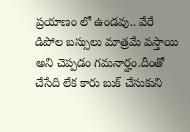ప్రయాణం లో ఉండవు.. వేరే డిపోల బస్సులు మాత్రమే వస్తాయి అని చెప్పడం గమనార్హం.దీంతో చేసేది లేక కారు బుక్ చేసుకుని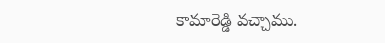కామారెడ్డి వచ్చాము.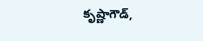కృష్ణాగౌడ్,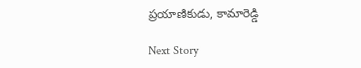ప్రయాణికుడు, కామారెడ్డి

Next Story